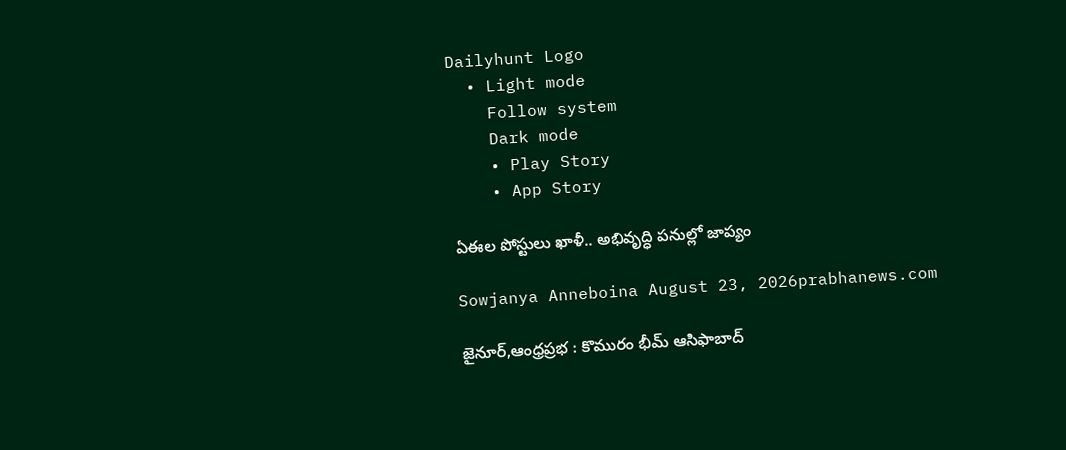Dailyhunt Logo
  • Light mode
    Follow system
    Dark mode
    • Play Story
    • App Story

ఏఈల పోస్టులు ఖాళీ.. అభివృద్ధి పనుల్లో జాప్యం

Sowjanya Anneboina August 23, 2026prabhanews.com

జైనూర్,ఆంధ్రప్రభ : కొమురం భీమ్ ఆసిఫాబాద్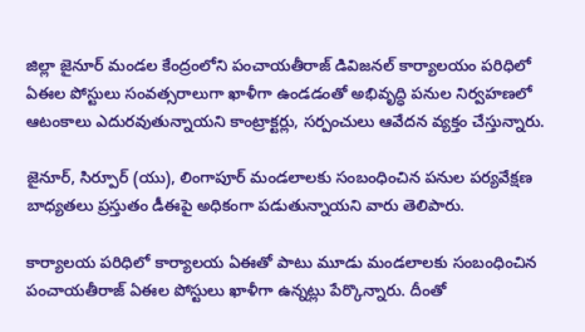జిల్లా జైనూర్ మండల కేంద్రంలోని పంచాయతీరాజ్ డివిజనల్ కార్యాలయం పరిధిలో ఏఈల పోస్టులు సంవత్సరాలుగా ఖాళీగా ఉండడంతో అభివృద్ధి పనుల నిర్వహణలో ఆటంకాలు ఎదురవుతున్నాయని కాంట్రాక్టర్లు, సర్పంచులు ఆవేదన వ్యక్తం చేస్తున్నారు.

జైనూర్, సిర్పూర్ (యు), లింగాపూర్ మండలాలకు సంబంధించిన పనుల పర్యవేక్షణ బాధ్యతలు ప్రస్తుతం డీఈపై అధికంగా పడుతున్నాయని వారు తెలిపారు.

కార్యాలయ పరిధిలో కార్యాలయ ఏఈతో పాటు మూడు మండలాలకు సంబంధించిన పంచాయతీరాజ్ ఏఈల పోస్టులు ఖాళీగా ఉన్నట్లు పేర్కొన్నారు. దీంతో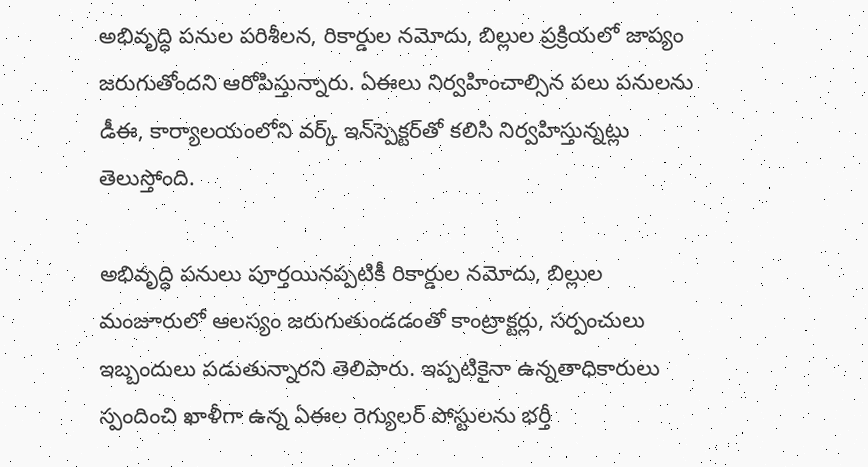అభివృద్ధి పనుల పరిశీలన, రికార్డుల నమోదు, బిల్లుల ప్రక్రియలో జాప్యం జరుగుతోందని ఆరోపిస్తున్నారు. ఏఈలు నిర్వహించాల్సిన పలు పనులను డీఈ, కార్యాలయంలోని వర్క్ ఇన్‌స్పెక్టర్‌తో కలిసి నిర్వహిస్తున్నట్లు తెలుస్తోంది.

అభివృద్ధి పనులు పూర్తయినప్పటికీ రికార్డుల నమోదు, బిల్లుల మంజూరులో ఆలస్యం జరుగుతుండడంతో కాంట్రాక్టర్లు, సర్పంచులు ఇబ్బందులు పడుతున్నారని తెలిపారు. ఇప్పటికైనా ఉన్నతాధికారులు స్పందించి ఖాళీగా ఉన్న ఏఈల రెగ్యులర్ పోస్టులను భర్తీ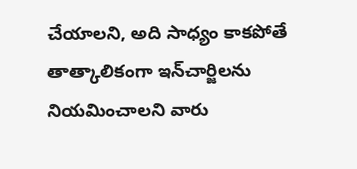చేయాలని, అది సాధ్యం కాకపోతే తాత్కాలికంగా ఇన్‌చార్జిలను నియమించాలని వారు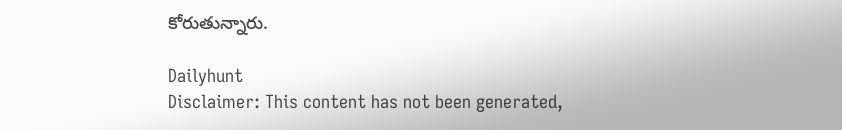కోరుతున్నారు.

Dailyhunt
Disclaimer: This content has not been generated,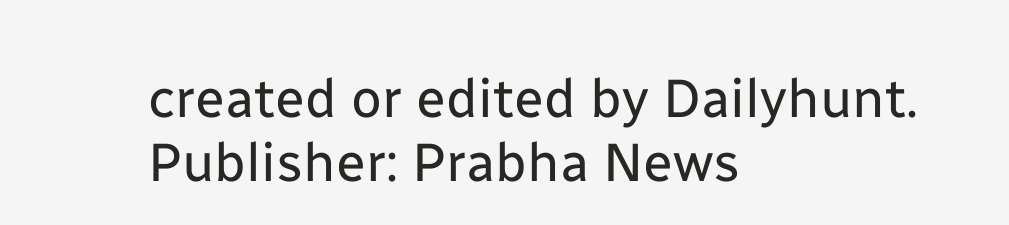created or edited by Dailyhunt. Publisher: Prabha News